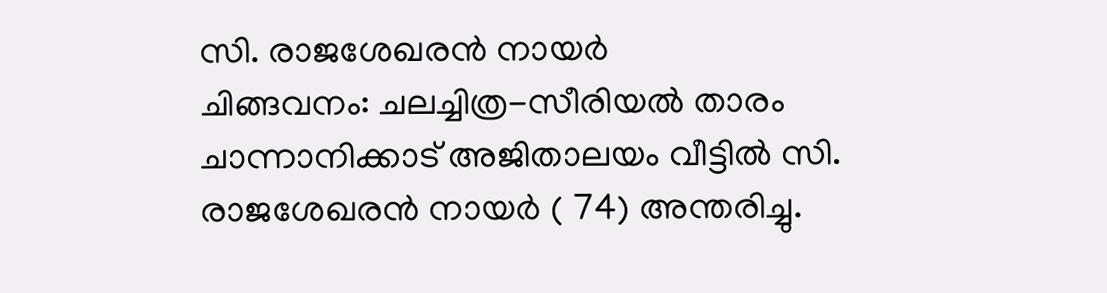സി. രാജശേഖരൻ നായർ
ചിങ്ങവനം: ചലച്ചിത്ര-സീരിയൽ താരം ചാന്നാനിക്കാട് അജിതാലയം വീട്ടിൽ സി. രാജശേഖരൻ നായർ ( 74) അന്തരിച്ചു.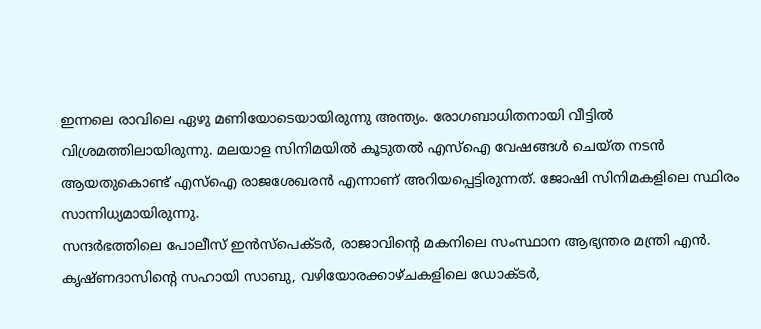ഇന്നലെ രാവിലെ ഏഴു മണിയോടെയായിരുന്നു അന്ത്യം. രോഗബാധിതനായി വീട്ടിൽ വിശ്രമത്തിലായിരുന്നു. മലയാള സിനിമയിൽ കൂടുതൽ എസ്ഐ വേഷങ്ങൾ ചെയ്ത നടൻ ആയതുകൊണ്ട് എസ്ഐ രാജശേഖരൻ എന്നാണ് അറിയപ്പെട്ടിരുന്നത്. ജോഷി സിനിമകളിലെ സ്ഥിരം സാന്നിധ്യമായിരുന്നു.
സന്ദർഭത്തിലെ പോലീസ് ഇൻസ്പെക്ടർ, രാജാവിന്റെ മകനിലെ സംസ്ഥാന ആഭ്യന്തര മന്ത്രി എൻ. കൃഷ്ണദാസിന്റെ സഹായി സാബു, വഴിയോരക്കാഴ്ചകളിലെ ഡോക്ടർ,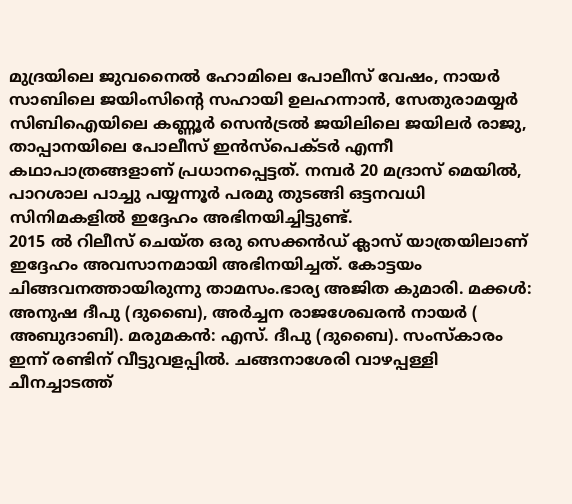മുദ്രയിലെ ജുവനൈൽ ഹോമിലെ പോലീസ് വേഷം, നായർ സാബിലെ ജയിംസിന്റെ സഹായി ഉലഹന്നാൻ, സേതുരാമയ്യർ സിബിഐയിലെ കണ്ണൂർ സെൻട്രൽ ജയിലിലെ ജയിലർ രാജു, താപ്പാനയിലെ പോലീസ് ഇൻസ്പെക്ടർ എന്നീ കഥാപാത്രങ്ങളാണ് പ്രധാനപ്പെട്ടത്. നമ്പർ 20 മദ്രാസ് മെയിൽ, പാറശാല പാച്ചു പയ്യന്നൂർ പരമു തുടങ്ങി ഒട്ടനവധി സിനിമകളിൽ ഇദ്ദേഹം അഭിനയിച്ചിട്ടുണ്ട്.
2015 ൽ റിലീസ് ചെയ്ത ഒരു സെക്കൻഡ് ക്ലാസ് യാത്രയിലാണ് ഇദ്ദേഹം അവസാനമായി അഭിനയിച്ചത്. കോട്ടയം ചിങ്ങവനത്തായിരുന്നു താമസം.ഭാര്യ അജിത കുമാരി. മക്കൾ: അനുഷ ദീപു (ദുബൈ), അർച്ചന രാജശേഖരൻ നായർ ( അബുദാബി). മരുമകൻ: എസ്. ദീപു (ദുബൈ). സംസ്കാരം ഇന്ന് രണ്ടിന് വീട്ടുവളപ്പിൽ. ചങ്ങനാശേരി വാഴപ്പള്ളി ചീനച്ചാടത്ത്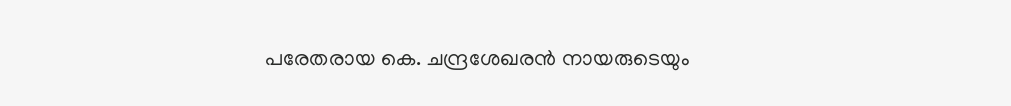പരേതരായ കെ. ചന്ദ്രശേഖരൻ നായരുടെയും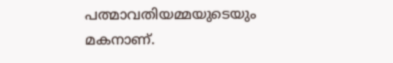പത്മാവതിയമ്മയുടെയും മകനാണ്.